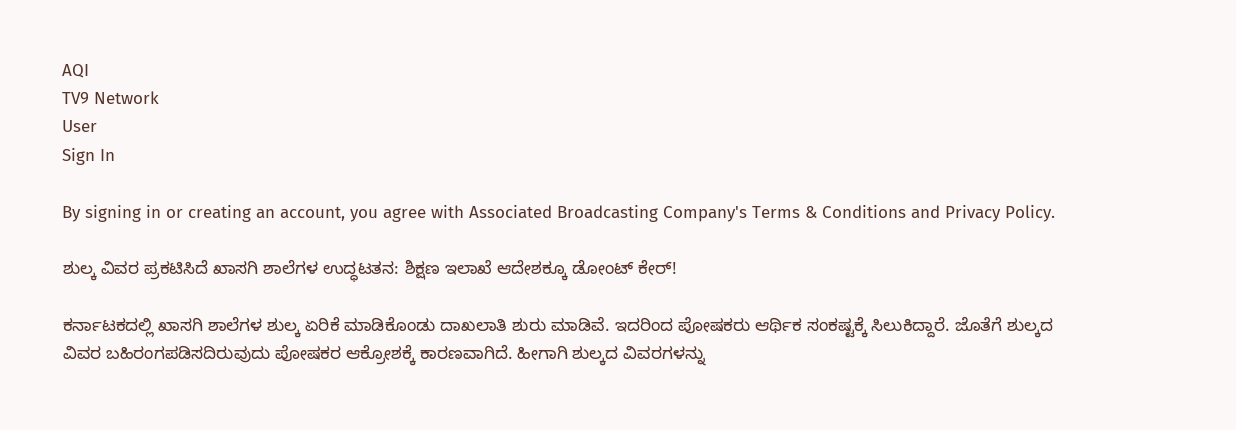AQI
TV9 Network
User
Sign In

By signing in or creating an account, you agree with Associated Broadcasting Company's Terms & Conditions and Privacy Policy.

ಶುಲ್ಕ ವಿವರ ಪ್ರಕಟಿಸಿದೆ ಖಾಸಗಿ ಶಾಲೆಗಳ ಉದ್ಧಟತನ: ಶಿಕ್ಷಣ ಇಲಾಖೆ ಆದೇಶಕ್ಕೂ ಡೋಂಟ್ ಕೇರ್!

ಕರ್ನಾಟಕದಲ್ಲಿ ಖಾಸಗಿ ಶಾಲೆಗಳ ಶುಲ್ಕ ಏರಿಕೆ ಮಾಡಿಕೊಂಡು ದಾಖಲಾತಿ ಶುರು ಮಾಡಿವೆ. ಇದರಿಂದ ಪೋಷಕರು ಆರ್ಥಿಕ ಸಂಕಷ್ಟಕ್ಕೆ ಸಿಲುಕಿದ್ದಾರೆ. ಜೊತೆಗೆ ಶುಲ್ಕದ ವಿವರ ಬಹಿರಂಗಪಡಿಸದಿರುವುದು ಪೋಷಕರ ಆಕ್ರೋಶಕ್ಕೆ ಕಾರಣವಾಗಿದೆ. ಹೀಗಾಗಿ ಶುಲ್ಕದ ವಿವರಗಳನ್ನು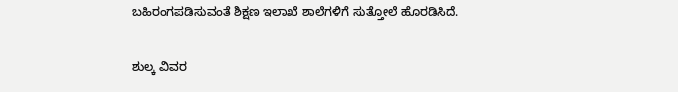ಬಹಿರಂಗಪಡಿಸುವಂತೆ ಶಿಕ್ಷಣ ಇಲಾಖೆ ಶಾಲೆಗಳಿಗೆ ಸುತ್ತೋಲೆ ಹೊರಡಿಸಿದೆ.

ಶುಲ್ಕ ವಿವರ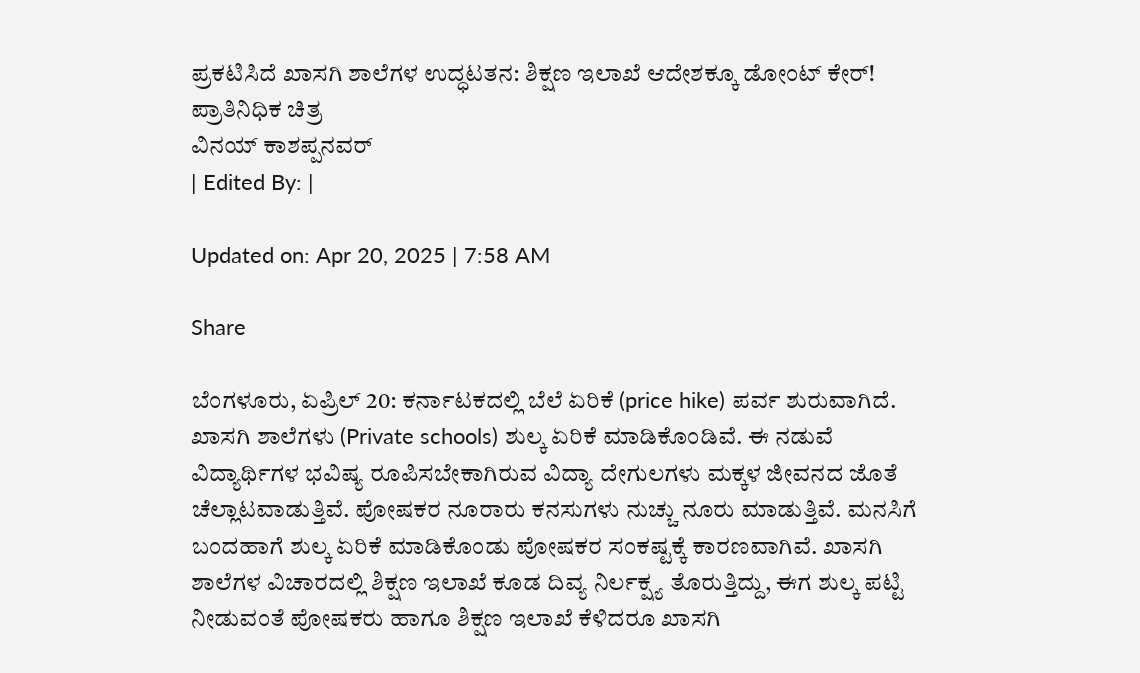ಪ್ರಕಟಿಸಿದೆ ಖಾಸಗಿ ಶಾಲೆಗಳ ಉದ್ಧಟತನ: ಶಿಕ್ಷಣ ಇಲಾಖೆ ಆದೇಶಕ್ಕೂ ಡೋಂಟ್ ಕೇರ್!
ಪ್ರಾತಿನಿಧಿಕ ಚಿತ್ರ
ವಿನಯ್ ಕಾಶಪ್ಪನವರ್
| Edited By: |

Updated on: Apr 20, 2025 | 7:58 AM

Share

ಬೆಂಗಳೂರು, ಏಪ್ರಿಲ್ 20: ಕರ್ನಾಟಕದಲ್ಲಿ ಬೆಲೆ ಏರಿಕೆ (price hike) ಪರ್ವ ಶುರುವಾಗಿದೆ. ಖಾಸಗಿ ಶಾಲೆಗಳು (Private schools) ಶುಲ್ಕ ಏರಿಕೆ ಮಾಡಿಕೊಂಡಿವೆ. ಈ ನಡುವೆ ವಿದ್ಯಾರ್ಥಿಗಳ ಭವಿಷ್ಯ ರೂಪಿಸಬೇಕಾಗಿರುವ ವಿದ್ಯಾ ದೇಗುಲಗಳು ಮಕ್ಕಳ ಜೀವನದ ಜೊತೆ ಚೆಲ್ಲಾಟವಾಡುತ್ತಿವೆ. ಪೋಷಕರ ನೂರಾರು ಕನಸುಗಳು ನುಚ್ಚು ನೂರು ಮಾಡುತ್ತಿವೆ. ಮನಸಿಗೆ ಬಂದಹಾಗೆ ಶುಲ್ಕ ಏರಿಕೆ ಮಾಡಿಕೊಂಡು ಪೋಷಕರ ಸಂಕಷ್ಟಕ್ಕೆ ಕಾರಣವಾಗಿವೆ. ಖಾಸಗಿ ಶಾಲೆಗಳ ವಿಚಾರದಲ್ಲಿ ಶಿಕ್ಷಣ ಇಲಾಖೆ ಕೂಡ ದಿವ್ಯ ನಿರ್ಲಕ್ಷ್ಯ ತೊರುತ್ತಿದ್ದು, ಈಗ ಶುಲ್ಕ ಪಟ್ಟಿ ನೀಡುವಂತೆ ಪೋಷಕರು ಹಾಗೂ ಶಿಕ್ಷಣ ಇಲಾಖೆ ಕೆಳಿದರೂ ಖಾಸಗಿ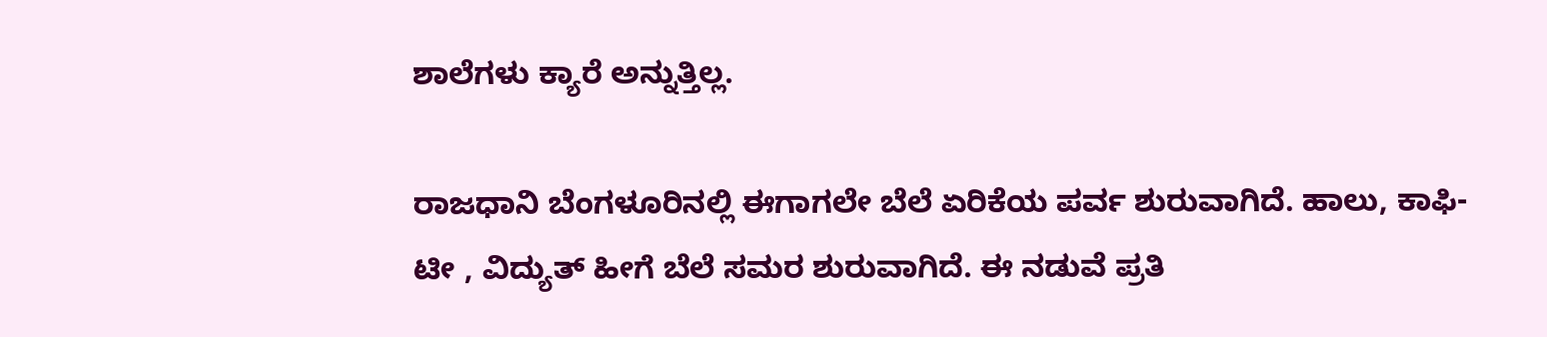ಶಾಲೆಗಳು ಕ್ಯಾರೆ ಅನ್ನುತ್ತಿಲ್ಲ.

ರಾಜಧಾನಿ ಬೆಂಗಳೂರಿನಲ್ಲಿ ಈಗಾಗಲೇ ಬೆಲೆ ಏರಿಕೆಯ ಪರ್ವ ಶುರುವಾಗಿದೆ. ಹಾಲು, ಕಾಫಿ- ಟೀ , ವಿದ್ಯುತ್ ಹೀಗೆ ಬೆಲೆ ಸಮರ ಶುರುವಾಗಿದೆ. ಈ ನಡುವೆ ಪ್ರತಿ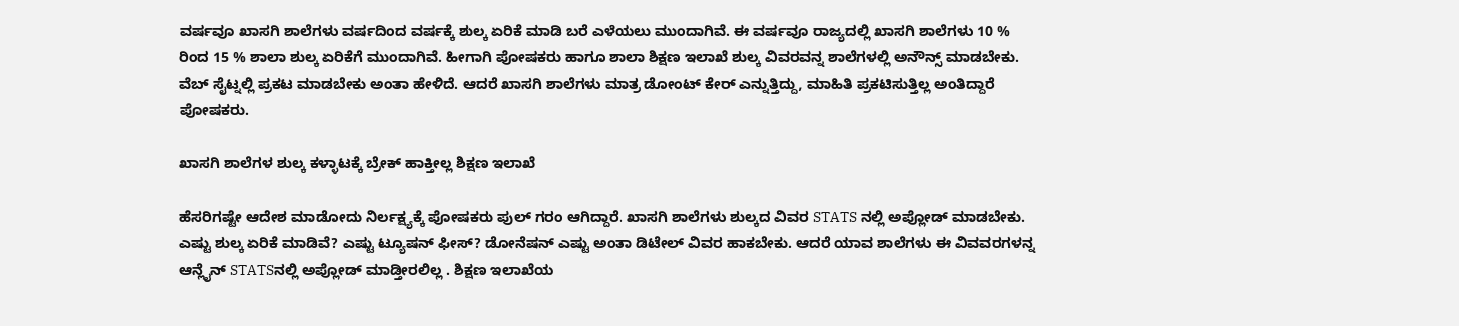ವರ್ಷವೂ ಖಾಸಗಿ ಶಾಲೆಗಳು ವರ್ಷದಿಂದ ವರ್ಷಕ್ಕೆ ಶುಲ್ಕ ಏರಿಕೆ ಮಾಡಿ ಬರೆ ಎಳೆಯಲು ಮುಂದಾಗಿವೆ. ಈ ವರ್ಷವೂ ರಾಜ್ಯದಲ್ಲಿ ಖಾಸಗಿ ಶಾಲೆಗಳು 10 % ರಿಂದ 15 % ಶಾಲಾ ಶುಲ್ಕ ಏರಿಕೆಗೆ ಮುಂದಾಗಿವೆ. ಹೀಗಾಗಿ ಪೋಷಕರು ಹಾಗೂ ಶಾಲಾ ಶಿಕ್ಷಣ ಇಲಾಖೆ ಶುಲ್ಕ ವಿವರವನ್ನ ಶಾಲೆಗಳಲ್ಲಿ ಅನೌನ್ಸ್ ಮಾಡಬೇಕು. ವೆಬ್ ಸೈಟ್ನಲ್ಲಿ ಪ್ರಕಟ ಮಾಡಬೇಕು ಅಂತಾ ಹೇಳಿದೆ. ಆದರೆ ಖಾಸಗಿ ಶಾಲೆಗಳು ಮಾತ್ರ ಡೋಂಟ್ ಕೇರ್ ಎನ್ನುತ್ತಿದ್ದು, ಮಾಹಿತಿ ಪ್ರಕಟಿಸುತ್ತಿಲ್ಲ ಅಂತಿದ್ದಾರೆ ಪೋಷಕರು.

ಖಾಸಗಿ ಶಾಲೆಗಳ ಶುಲ್ಕ ಕಳ್ಳಾಟಕ್ಕೆ ಬ್ರೇಕ್ ಹಾಕ್ತೀಲ್ಲ ಶಿಕ್ಷಣ ಇಲಾಖೆ

ಹೆಸರಿಗಷ್ಟೇ ಆದೇಶ ಮಾಡೋದು ನಿರ್ಲಕ್ಷ್ಯಕ್ಕೆ ಪೋಷಕರು ಪುಲ್ ಗರಂ ಆಗಿದ್ದಾರೆ. ಖಾಸಗಿ ಶಾಲೆಗಳು ಶುಲ್ಕದ ವಿವರ STATS ನಲ್ಲಿ ಅಪ್ಲೋಡ್ ಮಾಡಬೇಕು. ಎಷ್ಟು ಶುಲ್ಕ ಏರಿಕೆ ಮಾಡಿವೆ? ಎಷ್ಟು ಟ್ಯೂಷನ್ ಫೀಸ್? ಡೋನೆಷನ್ ಎಷ್ಟು ಅಂತಾ ಡಿಟೇಲ್ ವಿವರ ಹಾಕಬೇಕು. ಆದರೆ ಯಾವ ಶಾಲೆಗಳು ಈ ವಿವವರಗಳನ್ನ ಆನ್ಲೈನ್ STATSನಲ್ಲಿ ಅಪ್ಲೋಡ್ ಮಾಡ್ತೀರಲಿಲ್ಲ . ಶಿಕ್ಷಣ ಇಲಾಖೆಯ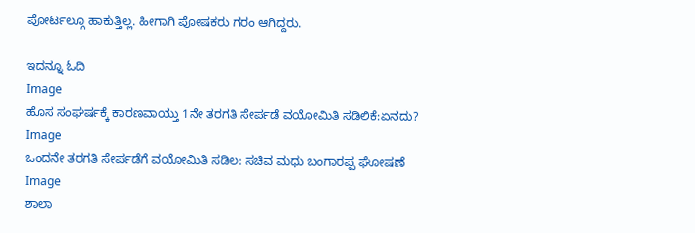ಪೋರ್ಟಲ್ಗೂ ಹಾಕುತ್ತಿಲ್ಲ. ಹೀಗಾಗಿ ಪೋಷಕರು ಗರಂ ಆಗಿದ್ದರು.

ಇದನ್ನೂ ಓದಿ
Image
ಹೊಸ ಸಂಘರ್ಷಕ್ಕೆ ಕಾರಣವಾಯ್ತು 1ನೇ ತರಗತಿ ಸೇರ್ಪಡೆ ವಯೋಮಿತಿ ಸಡಿಲಿಕೆ:ಏನದು?
Image
ಒಂದನೇ ತರಗತಿ ಸೇರ್ಪಡೆಗೆ ವಯೋಮಿತಿ ಸಡಿಲ: ಸಚಿವ ಮಧು ಬಂಗಾರಪ್ಪ ಘೋಷಣೆ
Image
ಶಾಲಾ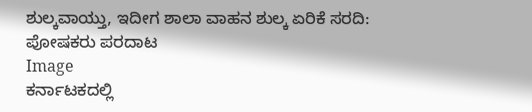ಶುಲ್ಕವಾಯ್ತು, ಇದೀಗ ಶಾಲಾ ವಾಹನ ಶುಲ್ಕ ಏರಿಕೆ ಸರದಿ: ಪೋಷಕರು ಪರದಾಟ
Image
ಕರ್ನಾಟಕದಲ್ಲಿ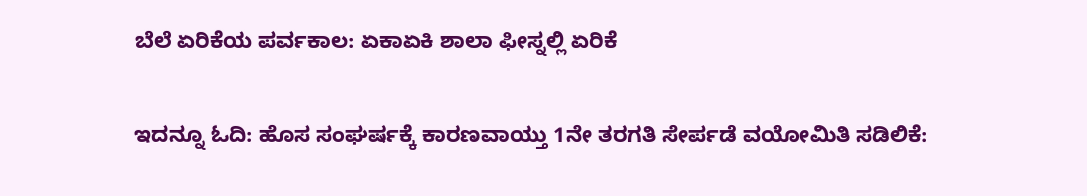ಬೆಲೆ ಏರಿಕೆಯ ಪರ್ವಕಾಲ: ಏಕಾಏಕಿ ಶಾಲಾ ಫೀಸ್ನಲ್ಲಿ ಏರಿಕೆ

ಇದನ್ನೂ ಓದಿ: ಹೊಸ ಸಂಘರ್ಷಕ್ಕೆ ಕಾರಣವಾಯ್ತು 1ನೇ ತರಗತಿ ಸೇರ್ಪಡೆ ವಯೋಮಿತಿ ಸಡಿಲಿಕೆ: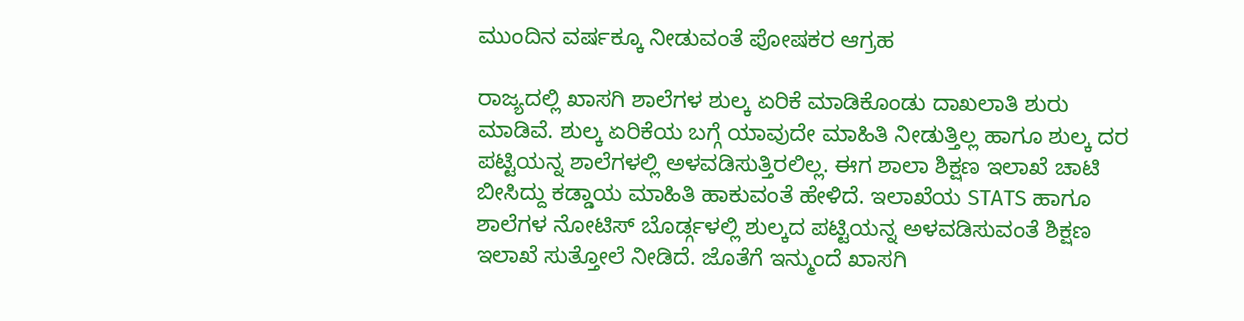ಮುಂದಿನ ವರ್ಷಕ್ಕೂ ನೀಡುವಂತೆ ಪೋಷಕರ ಆಗ್ರಹ

ರಾಜ್ಯದಲ್ಲಿ ಖಾಸಗಿ ಶಾಲೆಗಳ ಶುಲ್ಕ ಏರಿಕೆ ಮಾಡಿಕೊಂಡು ದಾಖಲಾತಿ ಶುರು ಮಾಡಿವೆ. ಶುಲ್ಕ ಏರಿಕೆಯ ಬಗ್ಗೆ ಯಾವುದೇ ಮಾಹಿತಿ ನೀಡುತ್ತಿಲ್ಲ ಹಾಗೂ ಶುಲ್ಕ ದರ ಪಟ್ಟಿಯನ್ನ ಶಾಲೆಗಳಲ್ಲಿ ಅಳವಡಿಸುತ್ತಿರಲಿಲ್ಲ. ಈಗ ಶಾಲಾ ಶಿಕ್ಷಣ ಇಲಾಖೆ ಚಾಟಿ ಬೀಸಿದ್ದು ಕಡ್ಡಾಯ ಮಾಹಿತಿ ಹಾಕುವಂತೆ ಹೇಳಿದೆ. ಇಲಾಖೆಯ STATS ಹಾಗೂ ಶಾಲೆಗಳ ನೋಟಿಸ್ ಬೊರ್ಡ್ಗಳಲ್ಲಿ ಶುಲ್ಕದ ಪಟ್ಟಿಯನ್ನ ಅಳವಡಿಸುವಂತೆ ಶಿಕ್ಷಣ ಇಲಾಖೆ ಸುತ್ತೋಲೆ ನೀಡಿದೆ. ಜೊತೆಗೆ ಇನ್ಮುಂದೆ ಖಾಸಗಿ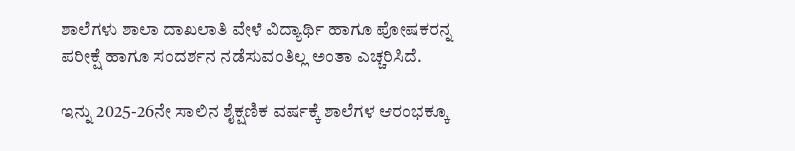ಶಾಲೆಗಳು ಶಾಲಾ ದಾಖಲಾತಿ ವೇಳೆ ವಿದ್ಯಾರ್ಥಿ ಹಾಗೂ ಪೋಷಕರನ್ನ ಪರೀಕ್ಷೆ ಹಾಗೂ ಸಂದರ್ಶನ ನಡೆಸುವಂತಿಲ್ಲ ಅಂತಾ ಎಚ್ಚರಿಸಿದೆ.

ಇನ್ನು 2025-26ನೇ ಸಾಲಿನ ಶೈಕ್ಷಣಿಕ ವರ್ಷಕ್ಕೆ ಶಾಲೆಗಳ ಆರಂಭಕ್ಕೂ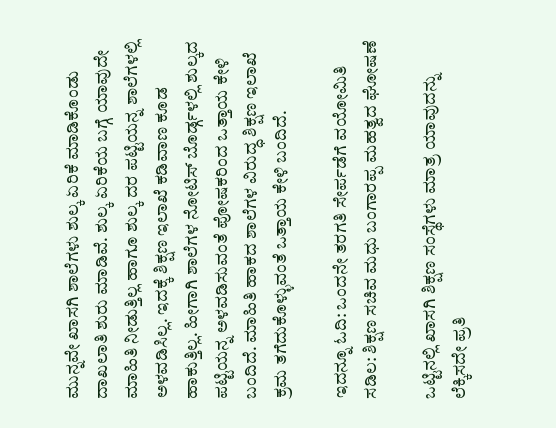ಮುನ್ನವೇ ಖಾಸಗಿ ಶಾಲೆಗಳು ಶುಲ್ಕ ಏರಿಕೆ ಮಾಡಿಕೊಂಡು ದಾಖಲಾತಿ ಶುರು ಮಾಡಿವೆ. ಶುಲ್ಕ ಏರಿಕೆಯ ಬಗ್ಗೆ ಯಾವುದೇ ಮಾಹಿತಿ ನೀಡುತ್ತಿಲ್ಲ ಹಾಗೂ ಶುಲ್ಕ ದರ ಪಟ್ಟಿಯನ್ನ ಶಾಲೆಗಳಲ್ಲಿ ಅಳವಡಿಸಿಲ್ಲ. ಇದಕ್ಕೆ ಶಿಕ್ಷಣ ಇಲಾಖೆ ಕಡಿವಾಣ ಕೂಡ ಹಾಕುತ್ತಿಲ್ಲ. ಹೀಗಾಗಿ ಶಾಲೆಗಳ ನೋಟಿಸ್ ಬೊರ್ಡ್ಗಳಲ್ಲಿ ಶುಲ್ಕದ ಪಟ್ಟಿಯನ್ನ ಅಳವಡಿಸುವಂತೆ ಪೋಷಕರಿಂದ ಒತ್ತಾಯ ಕೇಳಿ ಬಂದಿದೆ. ಮಾಹಿತಿ ಹಾಕದ ಶಾಲೆಗಳ ವಿರುದ್ಧ ಶಿಕ್ಷಣ ಇಲಾಖೆ ಕ್ರಮ ತಗೆದುಕೊಳ್ಳುವಂತೆ ಒತ್ತಾಯ ಕೇಳಿ ಬಂದಿದೆ.

ಇದನ್ನೂ ಓದಿ: ಒಂದನೇ ತರಗತಿ ಸೇರ್ಪಡೆಗೆ ವಯೋಮಿತಿ ಸಡಿಲ: ಶಿಕ್ಷಣ ಸಚಿವ ಮಧು ಬಂಗಾರಪ್ಪ ಮಹತ್ವದ ಘೋಷಣೆ

ಒಟ್ಟಿನಲ್ಲಿ ಖಾಸಗಿ ಶಿಕ್ಷಣ ಸಂಸ್ಥೆಗಳು ಮಾತ್ರ ಯಾವುದನ್ನು ಲೆಕ್ಕಿಸದೇ ಪ್ರತಿ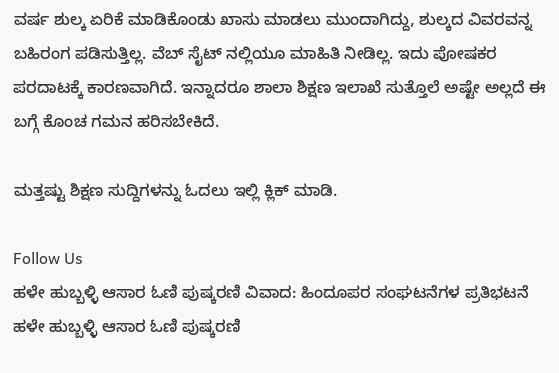ವರ್ಷ ಶುಲ್ಕ ಏರಿಕೆ ಮಾಡಿಕೊಂಡು ಖಾಸು ಮಾಡಲು ಮುಂದಾಗಿದ್ದು, ಶುಲ್ಕದ ವಿವರವನ್ನ ಬಹಿರಂಗ ಪಡಿಸುತ್ತಿಲ್ಲ. ವೆಬ್ ಸೈಟ್ ನಲ್ಲಿಯೂ ಮಾಹಿತಿ ನೀಡಿಲ್ಲ. ಇದು ಪೋಷಕರ ಪರದಾಟಕ್ಕೆ ಕಾರಣವಾಗಿದೆ. ಇನ್ನಾದರೂ ಶಾಲಾ ಶಿಕ್ಷಣ ಇಲಾಖೆ ಸುತ್ತೊಲೆ ಅಷ್ಟೇ ಅಲ್ಲದೆ ಈ ಬಗ್ಗೆ ಕೊಂಚ ಗಮನ ಹರಿಸಬೇಕಿದೆ.

ಮತ್ತಷ್ಟು ಶಿಕ್ಷಣ ಸುದ್ದಿಗಳನ್ನು ಓದಲು ಇಲ್ಲಿ ಕ್ಲಿಕ್ ಮಾಡಿ.

Follow Us
ಹಳೇ ಹುಬ್ಬಳ್ಳಿ ಆಸಾರ ಓಣಿ ಪುಷ್ಕರಣಿ ವಿವಾದ: ಹಿಂದೂಪರ ಸಂಘಟನೆಗಳ ಪ್ರತಿಭಟನೆ
ಹಳೇ ಹುಬ್ಬಳ್ಳಿ ಆಸಾರ ಓಣಿ ಪುಷ್ಕರಣಿ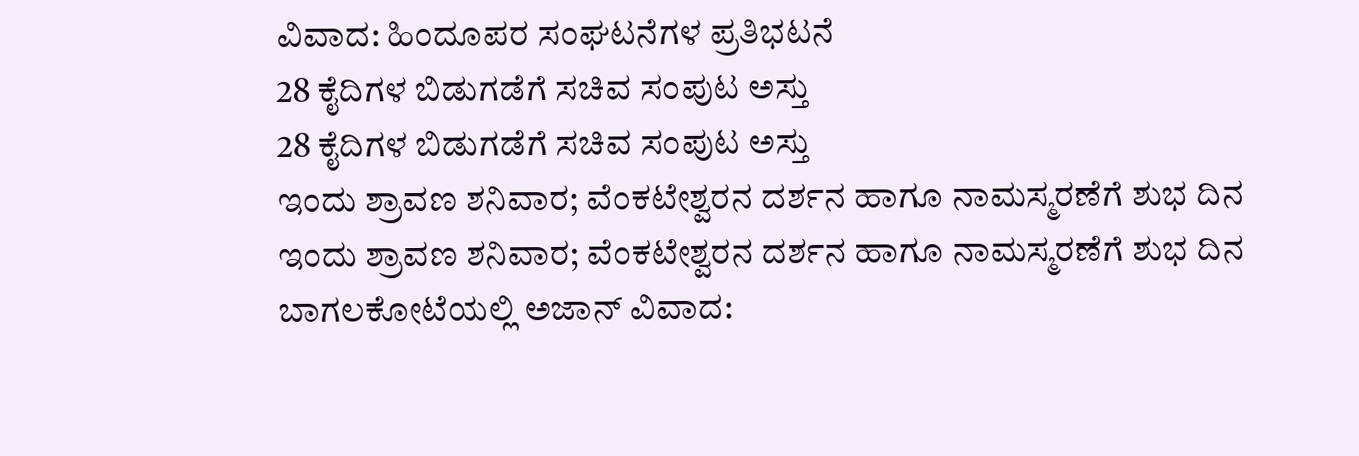ವಿವಾದ: ಹಿಂದೂಪರ ಸಂಘಟನೆಗಳ ಪ್ರತಿಭಟನೆ
28 ಕೈದಿಗಳ ಬಿಡುಗಡೆಗೆ ಸಚಿವ ಸಂಪುಟ ಅಸ್ತು
28 ಕೈದಿಗಳ ಬಿಡುಗಡೆಗೆ ಸಚಿವ ಸಂಪುಟ ಅಸ್ತು
ಇಂದು ಶ್ರಾವಣ ಶನಿವಾರ; ವೆಂಕಟೇಶ್ವರನ ದರ್ಶನ ಹಾಗೂ ನಾಮಸ್ಮರಣೆಗೆ ಶುಭ ದಿನ
ಇಂದು ಶ್ರಾವಣ ಶನಿವಾರ; ವೆಂಕಟೇಶ್ವರನ ದರ್ಶನ ಹಾಗೂ ನಾಮಸ್ಮರಣೆಗೆ ಶುಭ ದಿನ
ಬಾಗಲಕೋಟೆಯಲ್ಲಿ ಅಜಾನ್ ವಿವಾದ: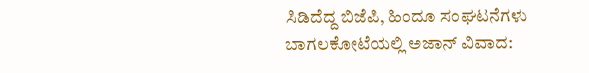ಸಿಡಿದೆದ್ದ ಬಿಜೆಪಿ, ಹಿಂದೂ ಸಂಘಟನೆಗಳು
ಬಾಗಲಕೋಟೆಯಲ್ಲಿ ಅಜಾನ್ ವಿವಾದ: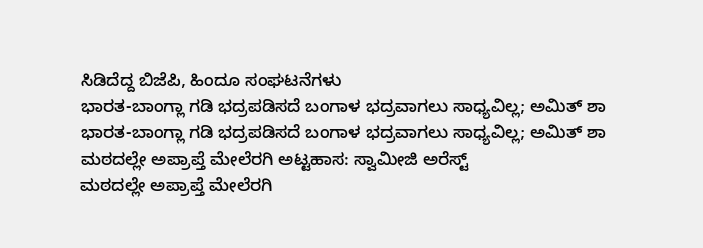ಸಿಡಿದೆದ್ದ ಬಿಜೆಪಿ, ಹಿಂದೂ ಸಂಘಟನೆಗಳು
ಭಾರತ-ಬಾಂಗ್ಲಾ ಗಡಿ ಭದ್ರಪಡಿಸದೆ ಬಂಗಾಳ ಭದ್ರವಾಗಲು ಸಾಧ್ಯವಿಲ್ಲ; ಅಮಿತ್ ಶಾ
ಭಾರತ-ಬಾಂಗ್ಲಾ ಗಡಿ ಭದ್ರಪಡಿಸದೆ ಬಂಗಾಳ ಭದ್ರವಾಗಲು ಸಾಧ್ಯವಿಲ್ಲ; ಅಮಿತ್ ಶಾ
ಮಠದಲ್ಲೇ ಅಪ್ರಾಪ್ತೆ ಮೇಲೆರಗಿ ಅಟ್ಟಹಾಸ: ಸ್ವಾಮೀಜಿ ಅರೆಸ್ಟ್
ಮಠದಲ್ಲೇ ಅಪ್ರಾಪ್ತೆ ಮೇಲೆರಗಿ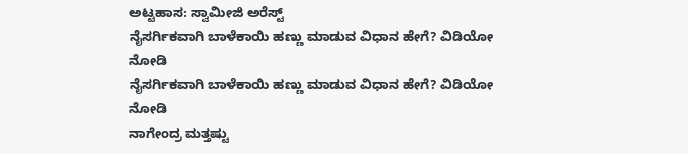ಅಟ್ಟಹಾಸ: ಸ್ವಾಮೀಜಿ ಅರೆಸ್ಟ್
ನೈಸರ್ಗಿಕವಾಗಿ ಬಾಳೆಕಾಯಿ ಹಣ್ಣು ಮಾಡುವ ವಿಧಾನ ಹೇಗೆ? ವಿಡಿಯೋ ನೋಡಿ
ನೈಸರ್ಗಿಕವಾಗಿ ಬಾಳೆಕಾಯಿ ಹಣ್ಣು ಮಾಡುವ ವಿಧಾನ ಹೇಗೆ? ವಿಡಿಯೋ ನೋಡಿ
ನಾಗೇಂದ್ರ ಮತ್ತಷ್ಟು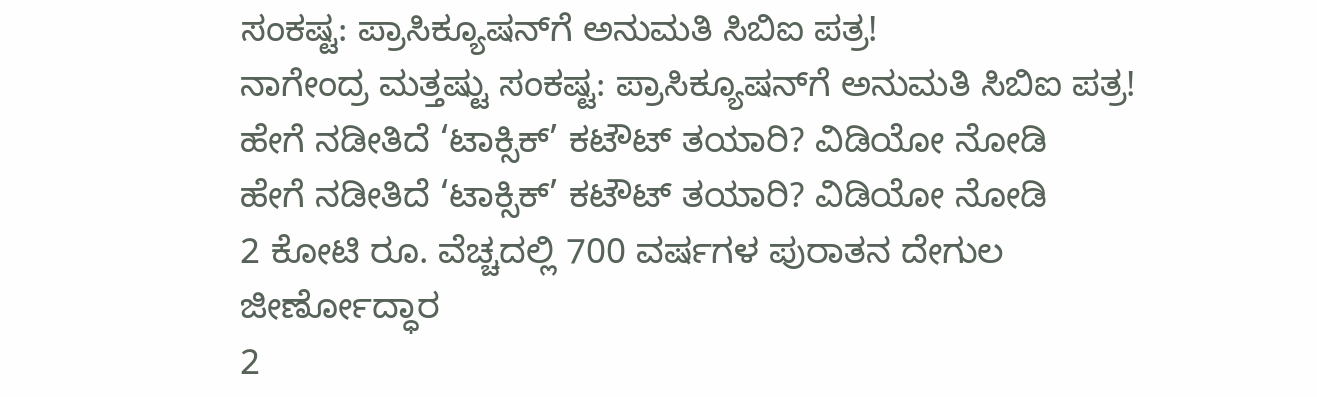ಸಂಕಷ್ಟ: ಪ್ರಾಸಿಕ್ಯೂಷನ್‌ಗೆ ಅನುಮತಿ ಸಿಬಿಐ ಪತ್ರ!
ನಾಗೇಂದ್ರ ಮತ್ತಷ್ಟು ಸಂಕಷ್ಟ: ಪ್ರಾಸಿಕ್ಯೂಷನ್‌ಗೆ ಅನುಮತಿ ಸಿಬಿಐ ಪತ್ರ!
ಹೇಗೆ ನಡೀತಿದೆ ‘ಟಾಕ್ಸಿಕ್’ ಕಟೌಟ್ ತಯಾರಿ? ವಿಡಿಯೋ ನೋಡಿ
ಹೇಗೆ ನಡೀತಿದೆ ‘ಟಾಕ್ಸಿಕ್’ ಕಟೌಟ್ ತಯಾರಿ? ವಿಡಿಯೋ ನೋಡಿ
2 ಕೋಟಿ ರೂ. ವೆಚ್ಚದಲ್ಲಿ 700 ವರ್ಷಗಳ ಪುರಾತನ ದೇಗುಲ ಜೀರ್ಣೋದ್ಧಾರ
2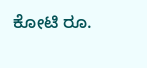ಕೋಟಿ ರೂ.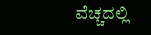ವೆಚ್ಚದಲ್ಲಿ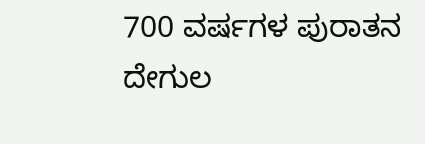700 ವರ್ಷಗಳ ಪುರಾತನ ದೇಗುಲ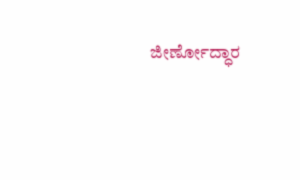ಜೀರ್ಣೋದ್ಧಾರ